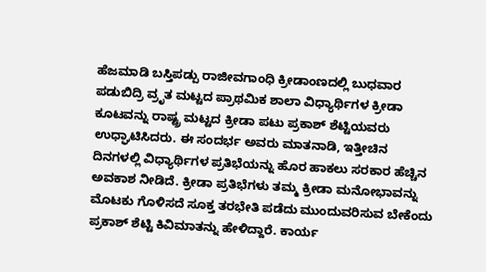ಹೆಜಮಾಡಿ ಬಸ್ತಿಪಡ್ಪು ರಾಜೀವಗಾಂಧಿ ಕ್ರೀಡಾಂಣದಲ್ಲಿ ಬುಧವಾರ ಪಡುಬಿದ್ರಿ ವ್ರೃತ ಮಟ್ಟದ ಪ್ರಾಥಮಿಕ ಶಾಲಾ ವಿಧ್ಯಾರ್ಥಿಗಳ ಕ್ರೀಡಾ ಕೂಟವನ್ನು ರಾಷ್ಟ್ರ ಮಟ್ಟದ ಕ್ರೀಡಾ ಪಟು ಪ್ರಕಾಶ್ ಶೆಟ್ಟಿಯವರು ಉಧ್ಘಾಟಿಸಿದರು. ಈ ಸಂದರ್ಭ ಅವರು ಮಾತನಾಡಿ, ಇತ್ತೀಚಿನ ದಿನಗಳಲ್ಲಿ ವಿಧ್ಯಾರ್ಥಿಗಳ ಪ್ರತಿಭೆಯನ್ನು ಹೊರ ಹಾಕಲು ಸರಕಾರ ಹೆಚ್ಚಿನ ಅವಕಾಶ ನೀಡಿದೆ. ಕ್ರೀಡಾ ಪ್ರತಿಭೆಗಳು ತಮ್ಮ ಕ್ರೀಡಾ ಮನೋಭಾವನ್ನು ಮೊಟಕು ಗೊಳಿಸದೆ ಸೂಕ್ತ ತರಭೇತಿ ಪಡೆದು ಮುಂದುವರಿಸುವ ಬೇಕೆಂದು ಪ್ರಕಾಶ್ ಶೆಟ್ಟಿ ಕಿವಿಮಾತನ್ನು ಹೇಳಿದ್ದಾರೆ. ಕಾರ್ಯ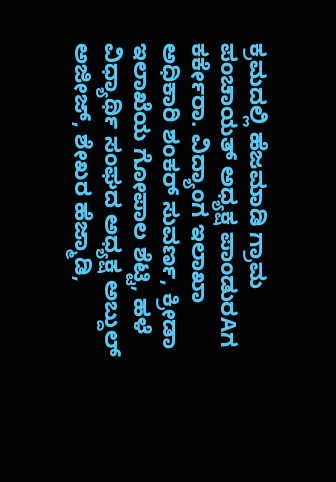ಕ್ರಮದಲ್ಲಿ ಹೆಜಮಾಡಿ ಗ್ರಾಮ ಪಂಚಾಯತ್ ಅಧ್ಯಕ್ಷ ಪಾಂಡುರAಗ ಕರ್ಕೇರಾ. ವಿದ್ಯಾಂಗ ಇಲಾಖಾ ಅಧಿಕಾರಿ ಶಂಕರ್ ಸುವರ್ಣ, ಕ್ರೀಡಾ ಇಲಾಖೆಯ ಗೋಪಾಲ ಶೆಟ್ಟಿ, ಹಳೆ ವಿಧ್ಯಾರ್ಥಿ ಸಂಘದ ಅಧ್ಯಕ್ಷ ಅಬ್ದುಲ್ ಅಜೀಜ್, ಶೇಖರ ಹೆಜ್ಮಾಡಿ,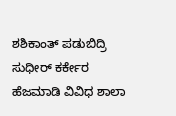ಶಶಿಕಾಂತ್ ಪಡುಬಿದ್ರಿ ಸುಧೀರ್ ಕರ್ಕೇರ ಹೆಜಮಾಡಿ ವಿವಿಧ ಶಾಲಾ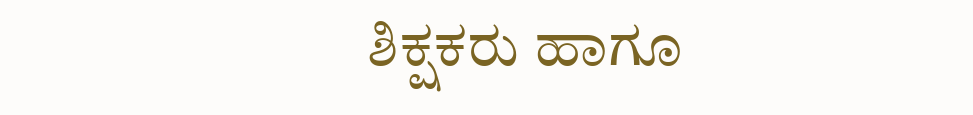ಶಿಕ್ಷಕರು ಹಾಗೂ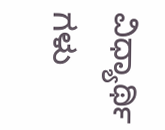ವಿಧ್ಯಾರ್ಥಿ ಗಳು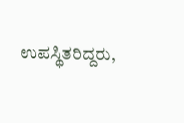ಉಪಸ್ಥಿತರಿದ್ದರು,